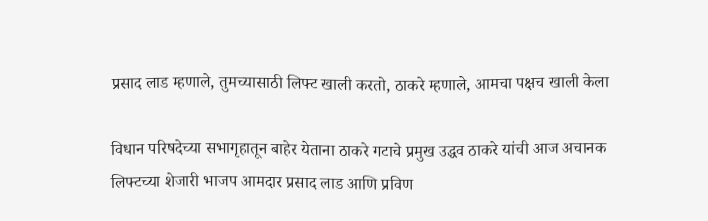प्रसाद लाड म्हणाले, तुमच्यासाठी लिफ्ट खाली करतो, ठाकरे म्हणाले, आमचा पक्षच खाली केला

विधान परिषदेच्या सभागृहातून बाहेर येताना ठाकरे गटाचे प्रमुख उद्धव ठाकरे यांची आज अचानक लिफ्टच्या शेजारी भाजप आमदार प्रसाद लाड आणि प्रविण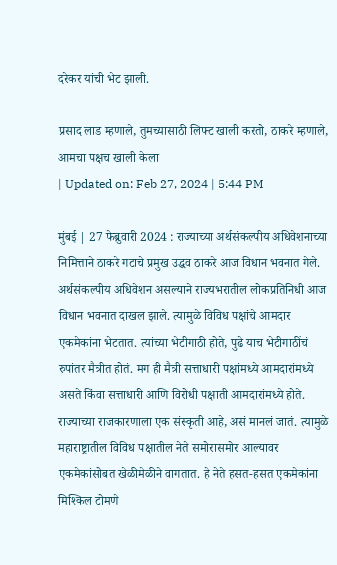दरेकर यांची भेट झाली.

प्रसाद लाड म्हणाले, तुमच्यासाठी लिफ्ट खाली करतो, ठाकरे म्हणाले, आमचा पक्षच खाली केला
| Updated on: Feb 27, 2024 | 5:44 PM

मुंबई | 27 फेब्रुवारी 2024 : राज्याच्या अर्थसंकल्पीय अधिवेशनाच्या निमित्ताने ठाकरे गटाचे प्रमुख उद्धव ठाकरे आज विधान भवनात गेले. अर्थसंकल्पीय अधिवेशन असल्याने राज्यभरातील लोकप्रतिनिधी आज विधान भवनात दाखल झाले. त्यामुळे विविध पक्षांचे आमदार एकमेकांना भेटतात. त्यांच्या भेटीगाठी होते, पुढे याच भेटीगाठींचं रुपांतर मैत्रीत होतं. मग ही मैत्री सत्ताधारी पक्षांमध्ये आमदारांमध्ये असते किंवा सत्ताधारी आणि विरोधी पक्षाती आमदारांमध्ये होते. राज्याच्या राजकारणाला एक संस्कृती आहे, असं मानलं जातं. त्यामुळे महाराष्ट्रातील विविध पक्षातील नेते समोरासमोर आल्यावर एकमेकांसोबत खेळीमेळीने वागतात. हे नेते हसत-हसत एकमेकांना मिश्किल टोमणे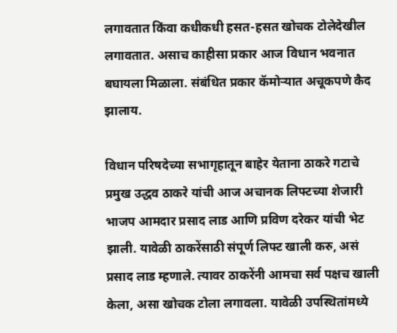लगावतात किंवा कधीकधी हसत-हसत खोचक टोलेदेखील लगावतात. असाच काहीसा प्रकार आज विधान भवनात बघायला मिळाला. संबंधित प्रकार कॅमोऱ्यात अचूकपणे कैद झालाय.

विधान परिषदेच्या सभागृहातून बाहेर येताना ठाकरे गटाचे प्रमुख उद्धव ठाकरे यांची आज अचानक लिफ्टच्या शेजारी भाजप आमदार प्रसाद लाड आणि प्रविण दरेकर यांची भेट झाली. यावेळी ठाकरेंसाठी संपूर्ण लिफ्ट खाली करु, असं प्रसाद लाड म्हणाले. त्यावर ठाकरेंनी आमचा सर्व पक्षच खाली केला, असा खोचक टोला लगावला. यावेळी उपस्थितांमध्ये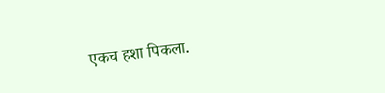एकच हशा पिकला.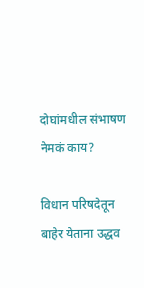दोघांमधील संभाषण नेमकं काय?

विधान परिषदेतून बाहेर येताना उद्धव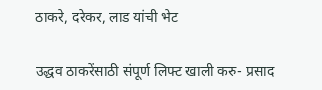ठाकरे, दरेकर, लाड यांची भेट

उद्धव ठाकरेंसाठी संपूर्ण लिफ्ट खाली करु- प्रसाद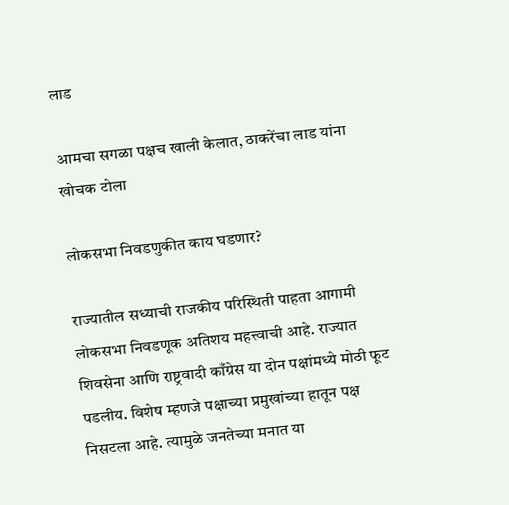लाड

आमचा सगळा पक्षच खाली केलात, ठाकरेंचा लाड यांना खोचक टोला

लोकसभा निवडणुकीत काय घडणार?

राज्यातील सध्याची राजकीय परिस्थिती पाहता आगामी लोकसभा निवडणूक अतिशय महत्त्वाची आहे. राज्यात शिवसेना आणि राष्ट्रवादी काँग्रेस या दोन पक्षांमध्ये मोठी फूट पडलीय. विशेष म्हणजे पक्षाच्या प्रमुखांच्या हातून पक्ष निसटला आहे. त्यामुळे जनतेच्या मनात या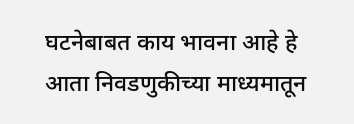घटनेबाबत काय भावना आहे हे आता निवडणुकीच्या माध्यमातून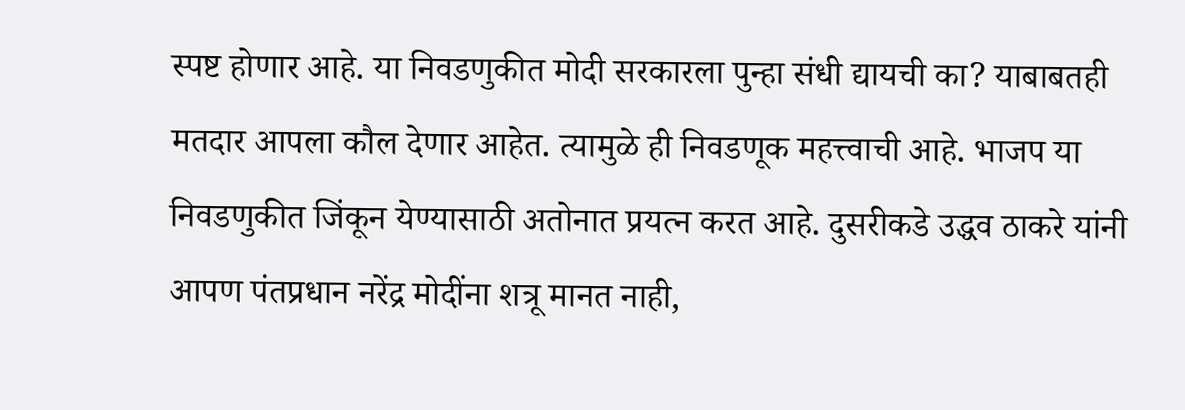स्पष्ट होणार आहे. या निवडणुकीत मोदी सरकारला पुन्हा संधी द्यायची का? याबाबतही मतदार आपला कौल देणार आहेत. त्यामुळे ही निवडणूक महत्त्वाची आहे. भाजप या निवडणुकीत जिंकून येण्यासाठी अतोनात प्रयत्न करत आहे. दुसरीकडे उद्धव ठाकरे यांनी आपण पंतप्रधान नरेंद्र मोदींना शत्रू मानत नाही,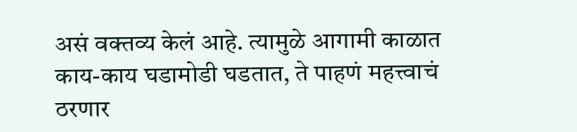असं वक्तव्य केलं आहे. त्यामुळे आगामी काळात काय-काय घडामोडी घडतात, ते पाहणं महत्त्वाचं ठरणार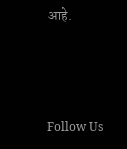आहे.



Follow Us